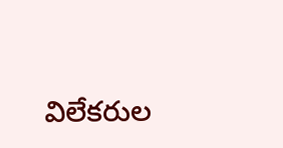విలేకరుల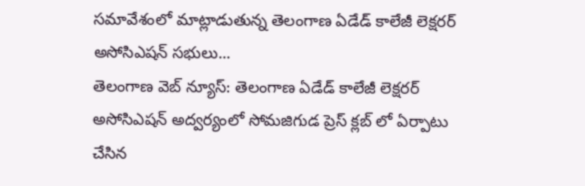సమావేశంలో మాట్లాడుతున్న తెలంగాణ ఏడేడ్ కాలేజీ లెక్షరర్ అసోసిఎషన్ సభులు...
తెలంగాణ వెబ్ న్యూస్: తెలంగాణ ఏడేడ్ కాలేజీ లెక్షరర్ అసోసిఎషన్ అద్వర్యంలో సోమజిగుడ ప్రెస్ క్లబ్ లో ఏర్పాటు చేసిన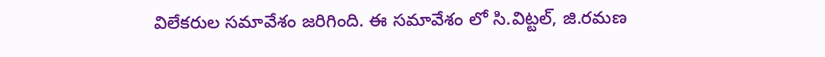విలేకరుల సమావేశం జరిగింది. ఈ సమావేశం లో సి.విట్టల్, జి.రమణ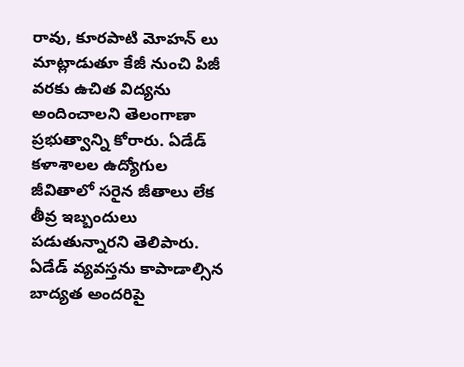రావు, కూరపాటి మోహన్ లు మాట్లాడుతూ కేజీ నుంచి పిజీ వరకు ఉచిత విద్యను అందించాలని తెలంగాణా ప్రభుత్వాన్ని కోరారు. ఏడేడ్ కళాశాలల ఉద్యోగుల జీవితాలో సరైన జీతాలు లేక తీవ్ర ఇబ్బందులు పడుతున్నారని తెలిపారు. ఏడేడ్ వ్యవస్తను కాపాడాల్సిన బాద్యత అందరిపై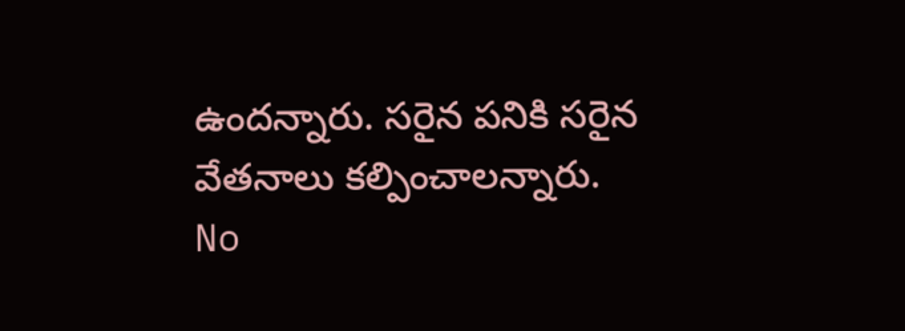ఉందన్నారు. సరైన పనికి సరైన వేతనాలు కల్పించాలన్నారు.
No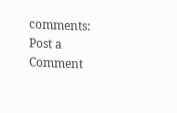comments:
Post a Comment